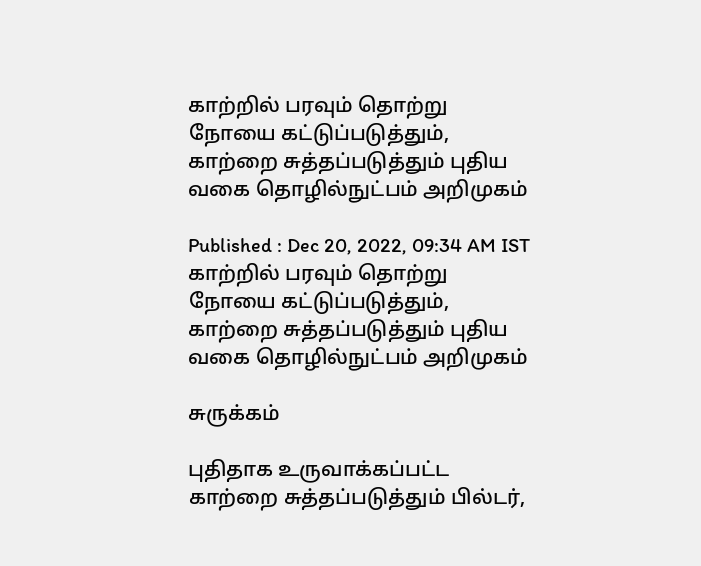காற்றில் பரவும் தொற்று நோயை கட்டுப்படுத்தும், காற்றை சுத்தப்படுத்தும் புதிய வகை தொழில்நுட்பம் அறிமுகம்

Published : Dec 20, 2022, 09:34 AM IST
காற்றில் பரவும் தொற்று நோயை கட்டுப்படுத்தும், காற்றை சுத்தப்படுத்தும் புதிய வகை தொழில்நுட்பம் அறிமுகம்

சுருக்கம்

புதிதாக உருவாக்கப்பட்ட காற்றை சுத்தப்படுத்தும் பில்டர்,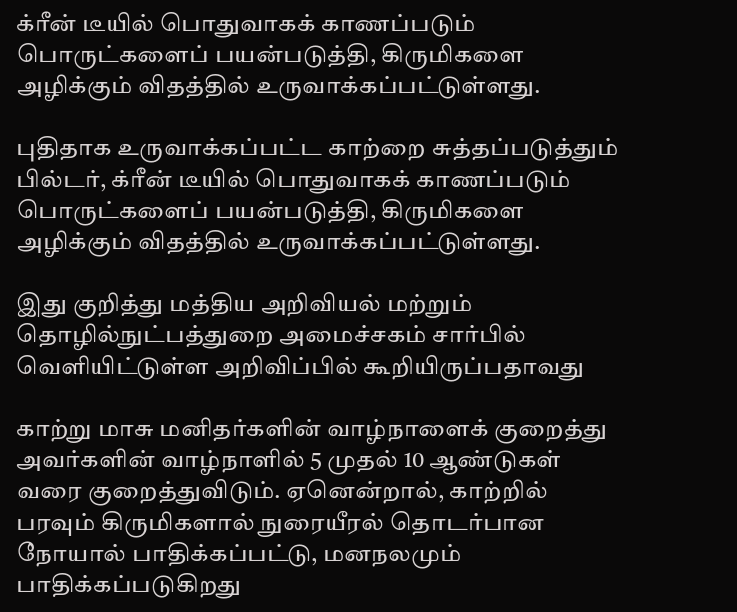க்ரீன் டீயில் பொதுவாகக் காணப்படும் பொருட்களைப் பயன்படுத்தி, கிருமிகளை அழிக்கும் விதத்தில் உருவாக்கப்பட்டுள்ளது.

புதிதாக உருவாக்கப்பட்ட காற்றை சுத்தப்படுத்தும் பில்டர், க்ரீன் டீயில் பொதுவாகக் காணப்படும் பொருட்களைப் பயன்படுத்தி, கிருமிகளை அழிக்கும் விதத்தில் உருவாக்கப்பட்டுள்ளது.

இது குறித்து மத்திய அறிவியல் மற்றும் தொழில்நுட்பத்துறை அமைச்சகம் சார்பில் வெளியிட்டுள்ள அறிவிப்பில் கூறியிருப்பதாவது

காற்று மாசு மனிதர்களின் வாழ்நாளைக் குறைத்து அவர்களின் வாழ்நாளில் 5 முதல் 10 ஆண்டுகள் வரை குறைத்துவிடும். ஏனென்றால், காற்றில் பரவும் கிருமிகளால் நுரையீரல் தொடர்பான நோயால் பாதிக்கப்பட்டு, மனநலமும் பாதிக்கப்படுகிறது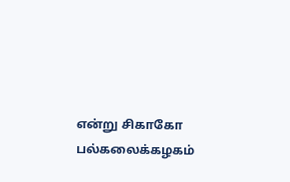என்று சிகாகோ பல்கலைக்கழகம்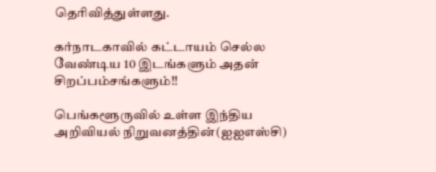தெரிவித்துள்ளது.

கர்நாடகாவில் கட்டாயம் செல்ல வேண்டிய 10 இடங்களும் அதன் சிறப்பம்சங்களும்!!

பெங்களூருவில் உள்ள இந்திய அறிவியல் நிறுவனத்தின்(ஐஐஎஸ்சி)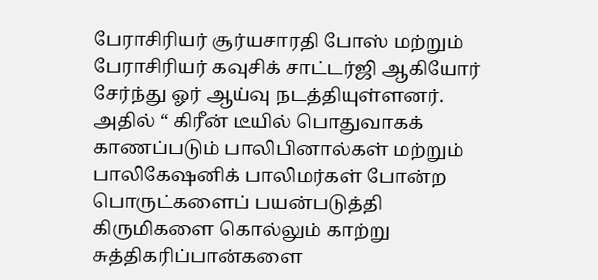பேராசிரியர் சூர்யசாரதி போஸ் மற்றும் பேராசிரியர் கவுசிக் சாட்டர்ஜி ஆகியோர் சேர்ந்து ஓர் ஆய்வு நடத்தியுள்ளனர். அதில் “ கிரீன் டீயில் பொதுவாகக் காணப்படும் பாலிபினால்கள் மற்றும் பாலிகேஷனிக் பாலிமர்கள் போன்ற பொருட்களைப் பயன்படுத்தி கிருமிகளை கொல்லும் காற்று சுத்திகரிப்பான்களை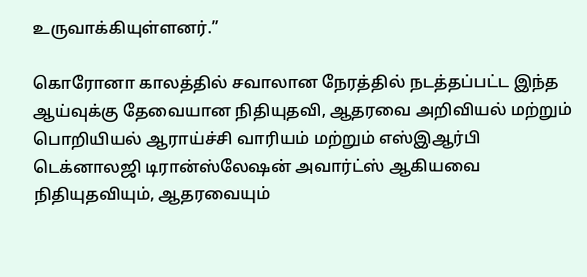உருவாக்கியுள்ளனர்.”

கொரோனா காலத்தில் சவாலான நேரத்தில் நடத்தப்பட்ட இந்த ஆய்வுக்கு தேவையான நிதியுதவி, ஆதரவை அறிவியல் மற்றும் பொறியியல் ஆராய்ச்சி வாரியம் மற்றும் எஸ்இஆர்பி டெக்னாலஜி டிரான்ஸ்லேஷன் அவார்ட்ஸ் ஆகியவை நிதியுதவியும், ஆதரவையும்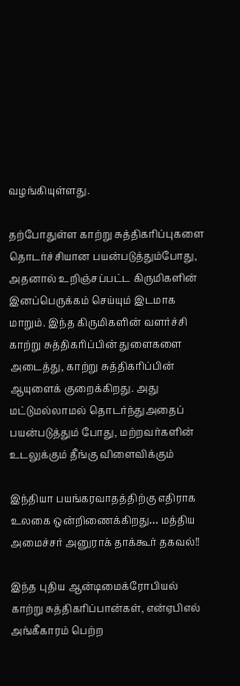வழங்கியுள்ளது.

தற்போதுள்ள காற்று சுத்திகரிப்புகளை தொடர்ச்சியான பயன்படுத்தும்போது, அதனால் உறிஞ்சப்பட்ட கிருமிகளின் இனப்பெருக்கம் செய்யும் இடமாக மாறும். இந்த கிருமிகளின் வளர்ச்சி காற்று சுத்திகரிப்பின் துளைகளை அடைத்து, காற்று சுத்திகரிப்பின் ஆயுளைக் குறைக்கிறது. அது மட்டுமல்லாமல் தொடர்ந்துஅதைப் பயன்படுத்தும் போது, மற்றவர்களின் உடலுக்கும் தீங்கு விளைவிக்கும்

இந்தியா பயங்கரவாதத்திற்கு எதிராக உலகை ஒன்றிணைக்கிறது… மத்திய அமைச்சர் அனுராக் தாக்கூர் தகவல்!!

இந்த புதிய ஆன்டிமைக்ரோபியல் காற்று சுத்திகரிப்பான்கள், என்ஏபிஎல் அங்கீகாரம் பெற்ற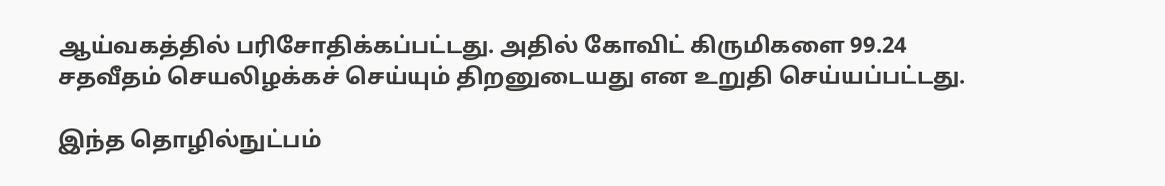ஆய்வகத்தில் பரிசோதிக்கப்பட்டது. அதில் கோவிட் கிருமிகளை 99.24 சதவீதம் செயலிழக்கச் செய்யும் திறனுடையது என உறுதி செய்யப்பட்டது.

இந்த தொழில்நுட்பம்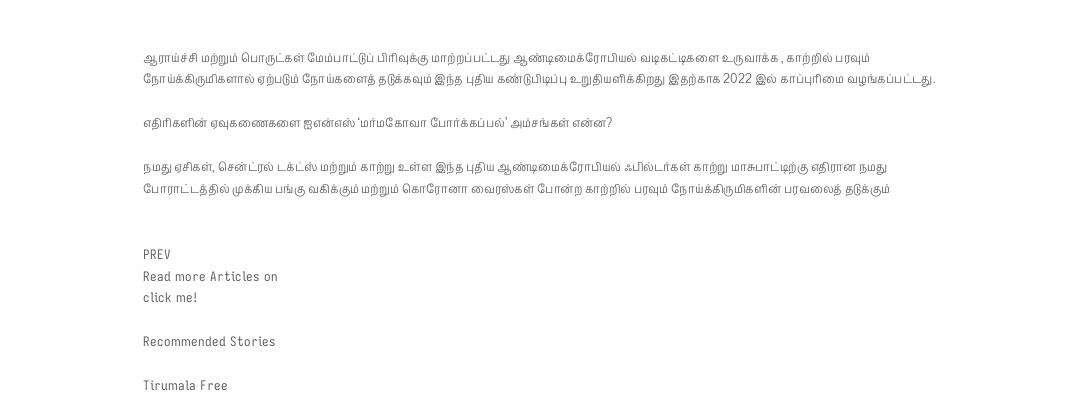ஆராய்ச்சி மற்றும் பொருட்கள் மேம்பாட்டுப் பிரிவுக்கு மாற்றப்பட்டது ஆண்டிமைக்ரோபியல் வடிகட்டிகளை உருவாக்க , காற்றில் பரவும் நோய்க்கிருமிகளால் ஏற்படும் நோய்களைத் தடுக்கவும் இந்த புதிய கண்டுபிடிப்பு உறுதியளிக்கிறது இதற்காக 2022 இல் காப்புரிமை வழங்கப்பட்டது.

எதிரிகளின் ஏவுகணைகளை ஐஎன்எஸ் ‘மர்மகோவா போர்க்கப்பல்’ அம்சங்கள் என்ன?

நமது ஏசிகள், சென்ட்ரல் டக்ட்ஸ் மற்றும் காற்று உள்ள இந்த புதிய ஆண்டிமைக்ரோபியல் ஃபில்டர்கள் காற்று மாசுபாட்டிற்கு எதிரான நமது போராட்டத்தில் முக்கிய பங்கு வகிக்கும் மற்றும் கொரோனா வைரஸ்கள் போன்ற காற்றில் பரவும் நோய்க்கிருமிகளின் பரவலைத் தடுக்கும்


PREV
Read more Articles on
click me!

Recommended Stories

Tirumala Free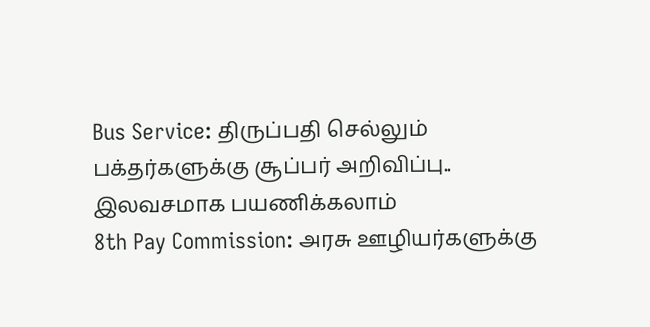Bus Service: திருப்பதி செல்லும் பக்தர்களுக்கு சூப்பர் அறிவிப்பு.. இலவசமாக பயணிக்கலாம்
8th Pay Commission: அரசு ஊழியர்களுக்கு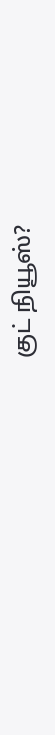குட் நியூஸ்?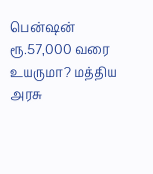பென்ஷன் ரூ.57,000 வரை உயருமா? மத்திய அரசு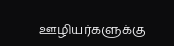ஊழியர்களுக்கு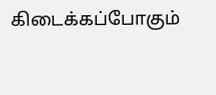கிடைக்கப்போகும்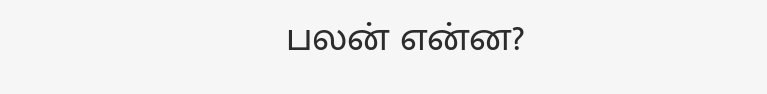பலன் என்ன?